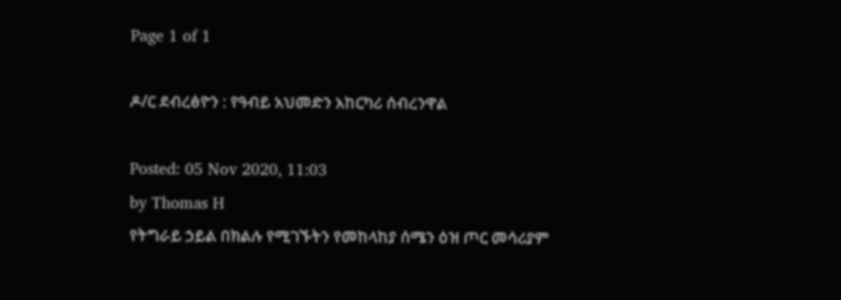Page 1 of 1

ዶ/ር ደብረፅዮን : የዓብይ አህመድን አከርካሪ ሰብረንዋል

Posted: 05 Nov 2020, 11:03
by Thomas H
የትግራይ ኃይል በክልሉ የሚገኙትን የመከላከያ ሰሜን ዕዝ ጦር መሳሪያም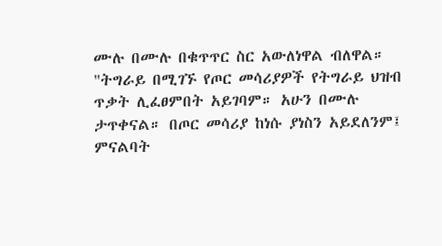ሙሉ በሙሉ በቁጥጥር ስር አውለነዋል ብለዋል።
"ትግራይ በሚገኙ የጦር መሳሪያዎች የትግራይ ህዝብ ጥቃት ሊፈፀምበት አይገባም። አሁን በሙሉ ታጥቀናል። በጦር መሳሪያ ከነሱ ያነስን አይደለንም፤ ምናልባት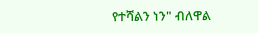የተሻልን ነን" ብለዋል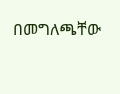በመግለጫቸው